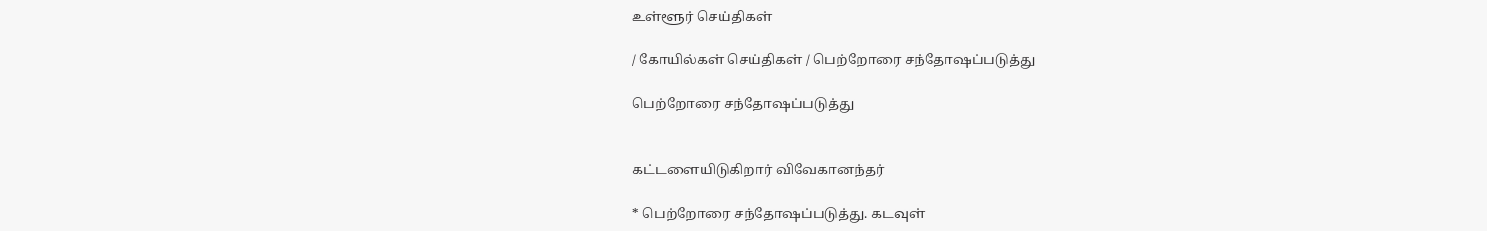உள்ளூர் செய்திகள்

/ கோயில்கள் செய்திகள் / பெற்றோரை சந்தோஷப்படுத்து

பெற்றோரை சந்தோஷப்படுத்து


கட்டளையிடுகிறார் விவேகானந்தர்

* பெற்றோரை சந்தோஷப்படுத்து. கடவுள்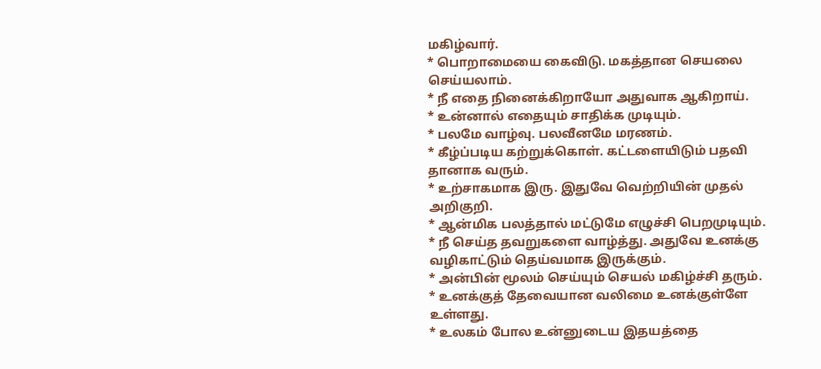மகிழ்வார்.
* பொறாமையை கைவிடு. மகத்தான செயலை செய்யலாம்.
* நீ எதை நினைக்கிறாயோ அதுவாக ஆகிறாய்.
* உன்னால் எதையும் சாதிக்க முடியும்.
* பலமே வாழ்வு. பலவீனமே மரணம்.
* கீழ்ப்படிய கற்றுக்கொள். கட்டளையிடும் பதவி தானாக வரும்.
* உற்சாகமாக இரு. இதுவே வெற்றியின் முதல் அறிகுறி.
* ஆன்மிக பலத்தால் மட்டுமே எழுச்சி பெறமுடியும்.
* நீ செய்த தவறுகளை வாழ்த்து. அதுவே உனக்கு வழிகாட்டும் தெய்வமாக இருக்கும்.
* அன்பின் மூலம் செய்யும் செயல் மகிழ்ச்சி தரும்.
* உனக்குத் தேவையான வலிமை உனக்குள்ளே உள்ளது.
* உலகம் போல உன்னுடைய இதயத்தை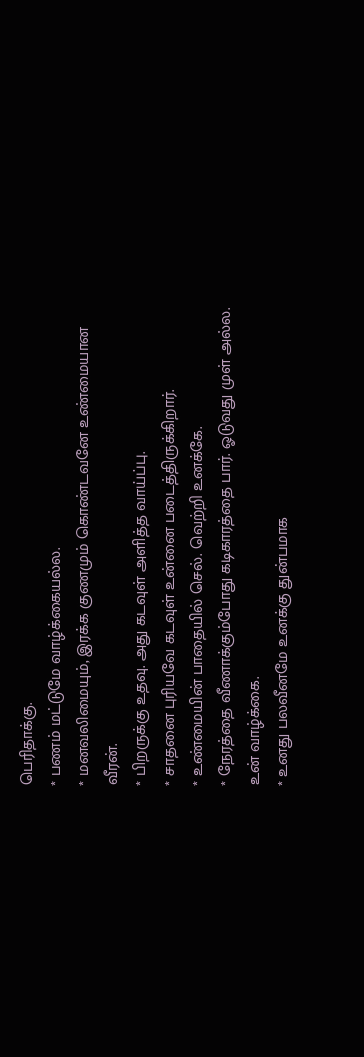பெரிதாக்கு.
* பணம் மட்டுமே வாழ்க்கையல்ல.
* மனவலிமையும், இரக்க குணமும் கொண்டவனே உண்மையான வீரன்.
* பிறருக்கு உதவு. அது கடவுள் அளித்த வாய்ப்பு.
* சாதனை புரியவே கடவுள் உன்னை படைத்திருக்கிறார்.
* உண்மையின் பாதையில் செல். வெற்றி உனக்கே.
* நேரத்தை வீணாக்கும்போது கடிகாரத்தை பார். ஓடுவது முள் அல்ல. உன் வாழ்க்கை.
* உனது பலவீனமே உனக்கு துன்பமாக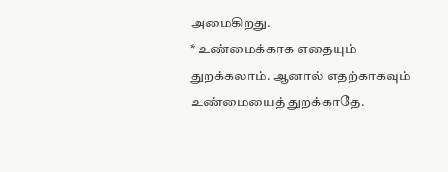அமைகிறது.
* உண்மைக்காக எதையும் துறக்கலாம். ஆனால் எதற்காகவும் உண்மையைத் துறக்காதே.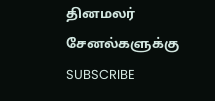தினமலர் சேனல்களுக்கு SUBSCRIBE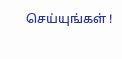செய்யுங்கள் !